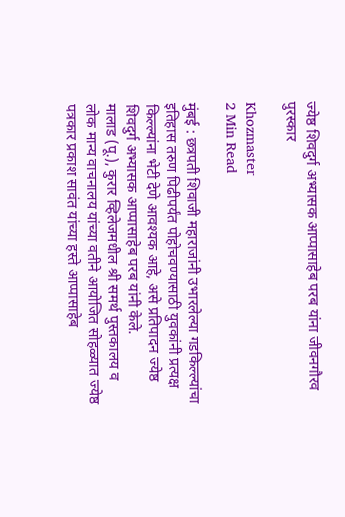ज्येष्ठ शिवदुर्ग अभ्यासक आप्पासाहेब परब यांना जीवनगौरव पुरस्कार

Khozmaster
2 Min Read

मुंबई : छत्रपती शिवाजी महाराजांनी उभारलेल्या गडकिल्ल्यांचा इतिहास तरुण पिढीपर्यंत पोहोचवण्यासाठी युवकांनी प्रत्यक्ष किल्ल्यांना भेटी देणे आवश्यक आहे, असे प्रतिपादन ज्येष्ठ शिवदुर्ग अभ्यासक आप्पासाहेब परब यांनी केले.
मालाड (पू.), कुरार व्हिलेजमधील श्री समर्थ पुस्तकालय व लोक मान्य वाचनालय यांच्या वतीने आयोजित सोहळ्यात ज्येष्ठ पत्रकार प्रकाश सावंत यांच्या हस्ते आप्पासाहेब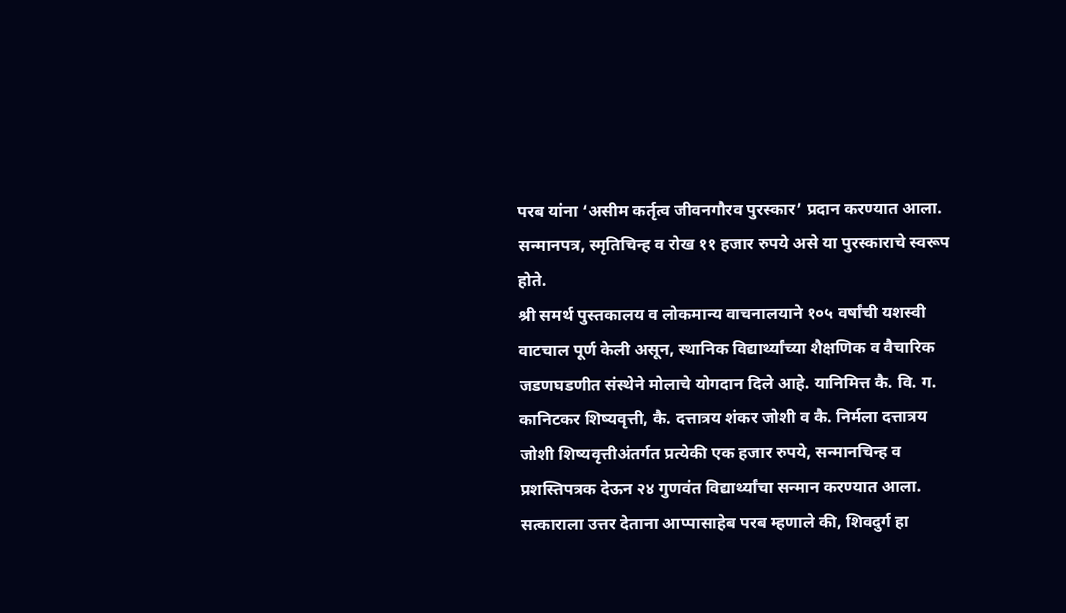परब यांना ‘असीम कर्तृत्व जीवनगौरव पुरस्कार’ प्रदान करण्यात आला. सन्मानपत्र, स्मृतिचिन्ह व रोख ११ हजार रुपये असे या पुरस्काराचे स्वरूप होते.
श्री समर्थ पुस्तकालय व लोकमान्य वाचनालयाने १०५ वर्षांची यशस्वी वाटचाल पूर्ण केली असून, स्थानिक विद्यार्थ्यांच्या शैक्षणिक व वैचारिक जडणघडणीत संस्थेने मोलाचे योगदान दिले आहे. यानिमित्त कै. वि. ग. कानिटकर शिष्यवृत्ती, कै. दत्तात्रय शंकर जोशी व कै. निर्मला दत्तात्रय जोशी शिष्यवृत्तीअंतर्गत प्रत्येकी एक हजार रुपये, सन्मानचिन्ह व प्रशस्तिपत्रक देऊन २४ गुणवंत विद्यार्थ्यांचा सन्मान करण्यात आला.
सत्काराला उत्तर देताना आप्पासाहेब परब म्हणाले की, शिवदुर्ग हा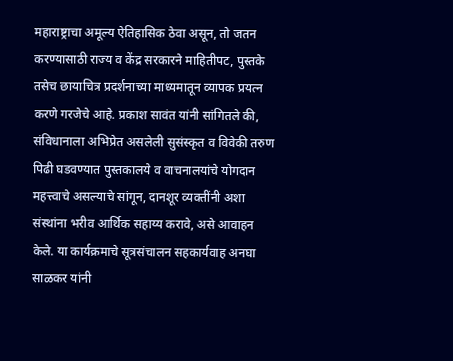महाराष्ट्राचा अमूल्य ऐतिहासिक ठेवा असून, तो जतन करण्यासाठी राज्य व केंद्र सरकारने माहितीपट, पुस्तके
तसेच छायाचित्र प्रदर्शनाच्या माध्यमातून व्यापक प्रयत्न करणे गरजेचे आहे. प्रकाश सावंत यांनी सांगितले की, संविधानाला अभिप्रेत असलेली सुसंस्कृत व विवेकी तरुण पिढी घडवण्यात पुस्तकालये व वाचनालयांचे योगदान महत्त्वाचे असल्याचे सांगून, दानशूर व्यक्तींनी अशा संस्थांना भरीव आर्थिक सहाय्य करावे, असे आवाहन केले. या कार्यक्रमाचे सूत्रसंचालन सहकार्यवाह अनघा साळकर यांनी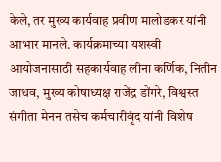केले, तर मुख्य कार्यवाह प्रवीण मालोडकर यांनी आभार मानले. कार्यक्रमाच्या यशस्वी आयोजनासाठी सहकार्यवाह लीना कर्णिक, नितीन जाधव, मुख्य कोषाध्यक्ष राजेंद्र डोंगरे, विश्वस्त संगीता मेनन तसेच कर्मचारीवृंद यांनी विशेष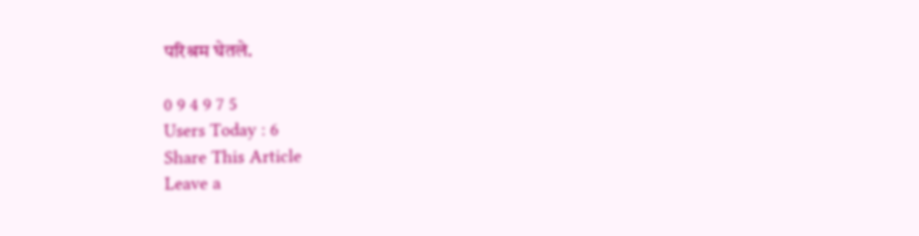परिश्रम घेतले.

0 9 4 9 7 5
Users Today : 6
Share This Article
Leave a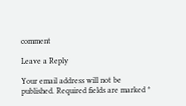comment

Leave a Reply

Your email address will not be published. Required fields are marked *